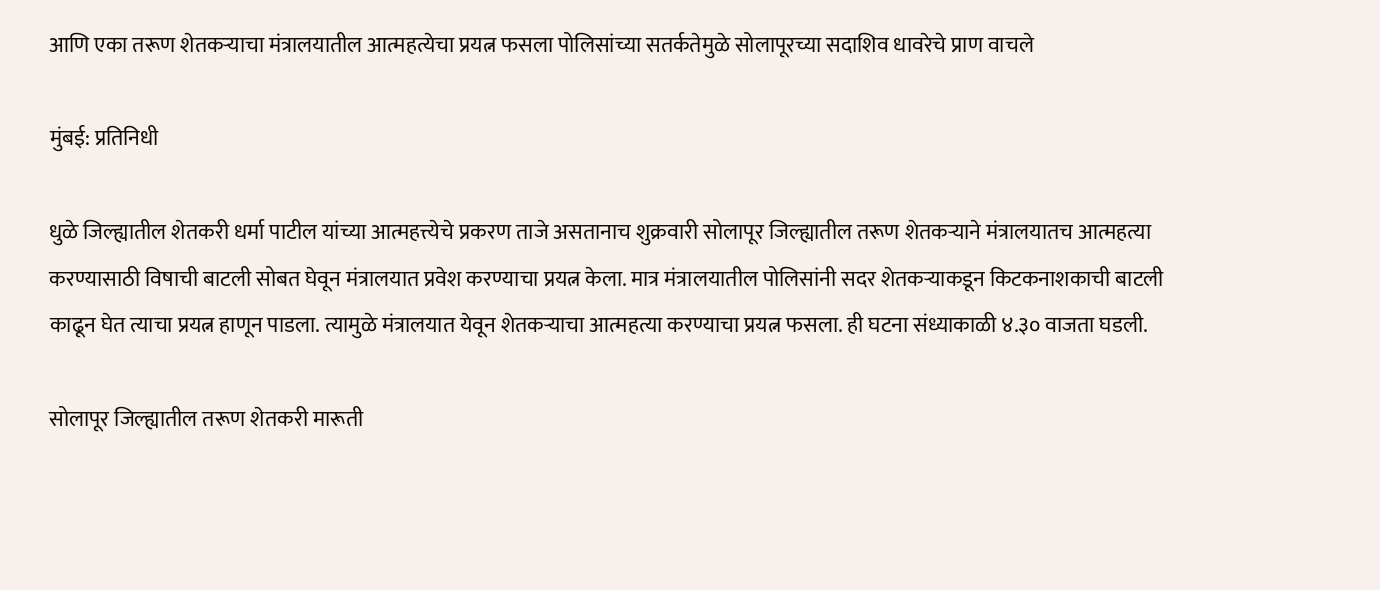आणि एका तरूण शेतकऱ्याचा मंत्रालयातील आत्महत्येचा प्रयत्न फसला पोलिसांच्या सतर्कतेमुळे सोलापूरच्या सदाशिव धावरेचे प्राण वाचले

मुंबई: प्रतिनिधी

धुळे जिल्ह्यातील शेतकरी धर्मा पाटील यांच्या आत्महत्त्येचे प्रकरण ताजे असतानाच शुक्रवारी सोलापूर जिल्ह्यातील तरूण शेतकऱ्याने मंत्रालयातच आत्महत्या करण्यासाठी विषाची बाटली सोबत घेवून मंत्रालयात प्रवेश करण्याचा प्रयत्न केला. मात्र मंत्रालयातील पोलिसांनी सदर शेतकऱ्याकडून किटकनाशकाची बाटली काढून घेत त्याचा प्रयत्न हाणून पाडला. त्यामुळे मंत्रालयात येवून शेतकऱ्याचा आत्महत्या करण्याचा प्रयत्न फसला. ही घटना संध्याकाळी ४.३० वाजता घडली.

सोलापूर जिल्ह्यातील तरूण शेतकरी मारूती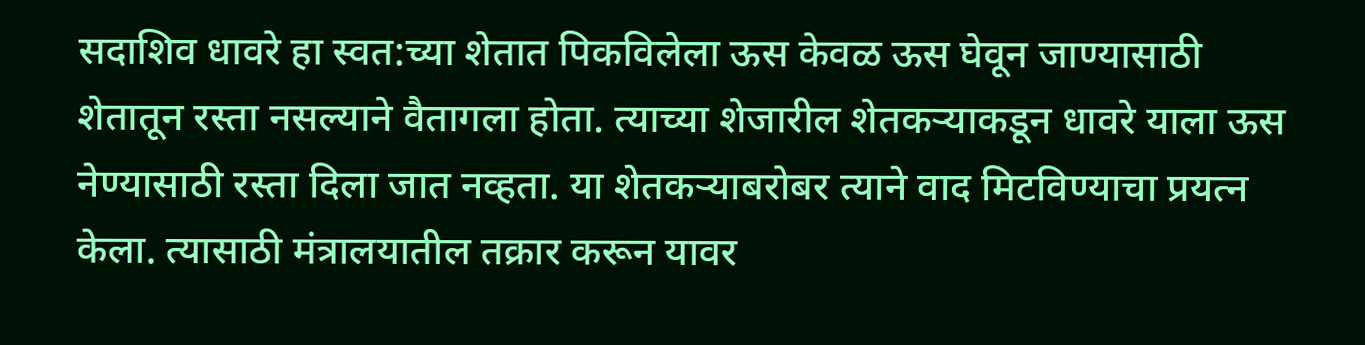सदाशिव धावरे हा स्वत:च्या शेतात पिकविलेला ऊस केवळ ऊस घेवून जाण्यासाठी शेतातून रस्ता नसल्याने वैतागला होता. त्याच्या शेजारील शेतकऱ्याकडून धावरे याला ऊस नेण्यासाठी रस्ता दिला जात नव्हता. या शेतकऱ्याबरोबर त्याने वाद मिटविण्याचा प्रयत्न केला. त्यासाठी मंत्रालयातील तक्रार करून यावर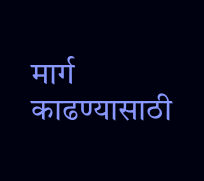मार्ग काढण्यासाठी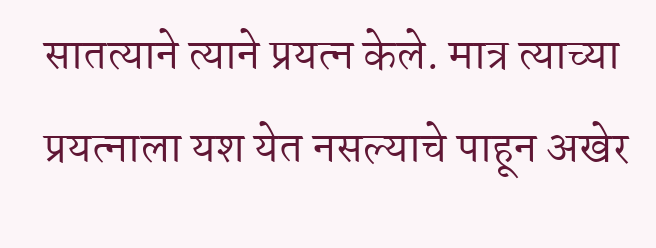सातत्याने त्याने प्रयत्न केले. मात्र त्याच्या प्रयत्नाला यश येत नसल्याचे पाहून अखेर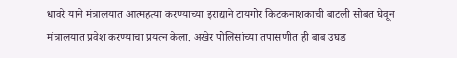धावरे याने मंत्रालयात आत्महत्या करण्याच्या इराद्याने टायगोर किटकनाशकाची बाटली सोबत घेवून मंत्रालयात प्रवेश करण्याचा प्रयत्न केला. अखेर पोलिसांच्या तपासणीत ही बाब उघड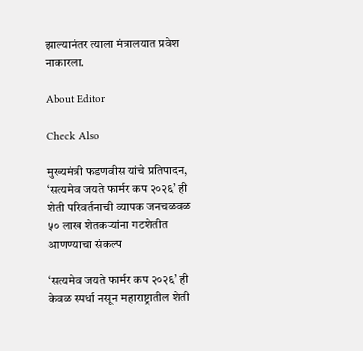झाल्यानंतर त्याला मंत्रालयात प्रवेश नाकारला.

About Editor

Check Also

मुख्यमंत्री फडणवीस यांचे प्रतिपादन, ‘सत्यमेव जयते फार्मर कप २०२६’ ही शेती परिवर्तनाची व्यापक जनचळवळ ५० लाख शेतकऱ्यांना गटशेतीत आणण्याचा संकल्प

‘सत्यमेव जयते फार्मर कप २०२६’ ही केवळ स्पर्धा नसून महाराष्ट्रातील शेती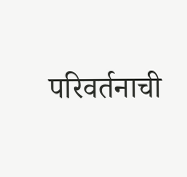परिवर्तनाची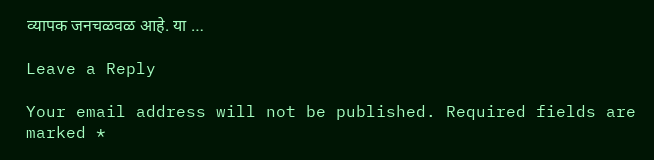व्यापक जनचळवळ आहे. या …

Leave a Reply

Your email address will not be published. Required fields are marked *